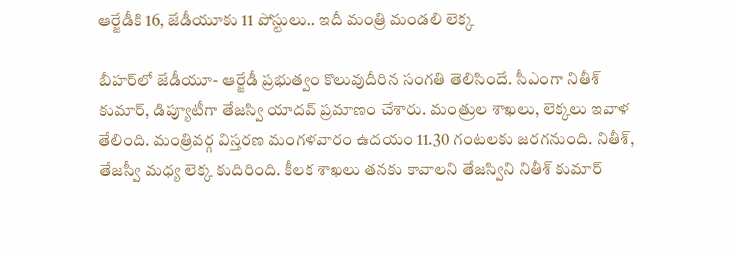ఆర్జేడీకి 16, జేడీయూకు 11 పోస్టులు.. ఇదీ మంత్రి మండలి లెక్క

బీహర్‌లో జేడీయూ- ఆర్జేడీ ప్రభుత్వం కొలువుదీరిన సంగతి తెలిసిందే. సీఎంగా నితీశ్ కుమార్, డిప్యూటీగా తేజస్వి యాదవ్ ప్రమాణం చేశారు. మంత్రుల శాఖలు, లెక్కలు ఇవాళ తేలింది. మంత్రివర్గ విస్తరణ మంగళవారం ఉదయం 11.30 గంటలకు జరగనుంది. నితీశ్, తేజస్వీ మధ్య లెక్క కుదిరింది. కీలక శాఖలు తనకు కావాలని తేజస్విని నితీశ్ కుమార్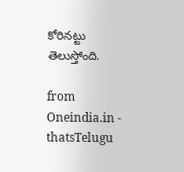కోరినట్టు తెలుస్తోంది.

from Oneindia.in - thatsTelugu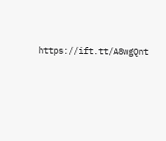https://ift.tt/A8wgQnt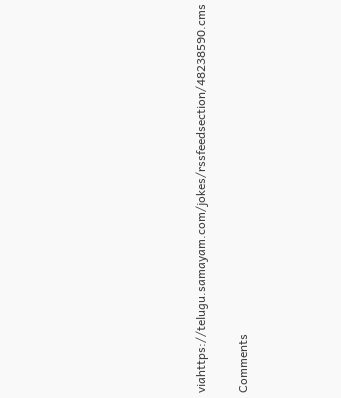viahttps://telugu.samayam.com/jokes/rssfeedsection/48238590.cms

Comments